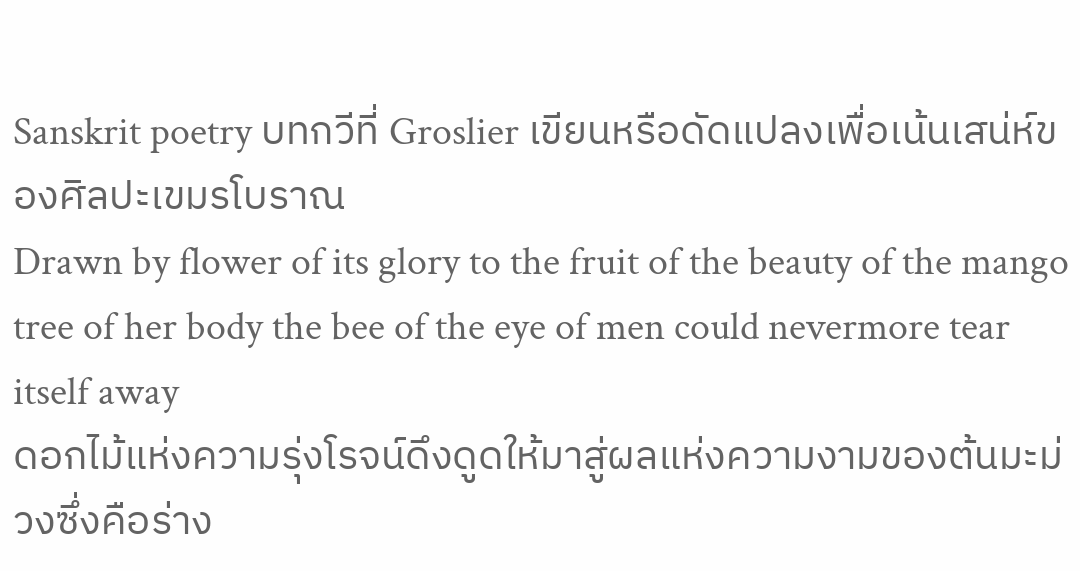Sanskrit poetry บทกวีที่ Groslier เขียนหรือดัดแปลงเพื่อเน้นเสน่ห์ของศิลปะเขมรโบราณ
Drawn by flower of its glory to the fruit of the beauty of the mango tree of her body the bee of the eye of men could nevermore tear itself away
ดอกไม้แห่งความรุ่งโรจน์ดึงดูดให้มาสู่ผลแห่งความงามของต้นมะม่วงซึ่งคือร่าง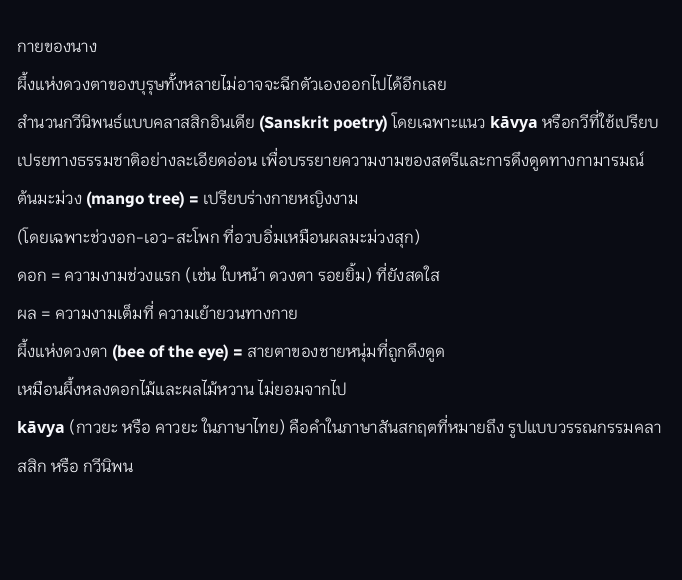กายของนาง
ผึ้งแห่งดวงตาของบุรุษทั้งหลายไม่อาจจะฉีกตัวเองออกไปได้อีกเลย
สำนวนกวีนิพนธ์แบบคลาสสิกอินเดีย (Sanskrit poetry) โดยเฉพาะแนว kāvya หรือกวีที่ใช้เปรียบเปรยทางธรรมชาติอย่างละเอียดอ่อน เพื่อบรรยายความงามของสตรีและการดึงดูดทางกามารมณ์
ต้นมะม่วง (mango tree) = เปรียบร่างกายหญิงงาม
(โดยเฉพาะช่วงอก-เอว-สะโพก ที่อวบอิ่มเหมือนผลมะม่วงสุก)
ดอก = ความงามช่วงแรก (เช่น ใบหน้า ดวงตา รอยยิ้ม) ที่ยังสดใส
ผล = ความงามเต็มที่ ความเย้ายวนทางกาย
ผึ้งแห่งดวงตา (bee of the eye) = สายตาของชายหนุ่มที่ถูกดึงดูด
เหมือนผึ้งหลงดอกไม้และผลไม้หวาน ไม่ยอมจากไป
kāvya (กาวยะ หรือ คาวยะ ในภาษาไทย) คือคำในภาษาสันสกฤตที่หมายถึง รูปแบบวรรณกรรมคลาสสิก หรือ กวีนิพน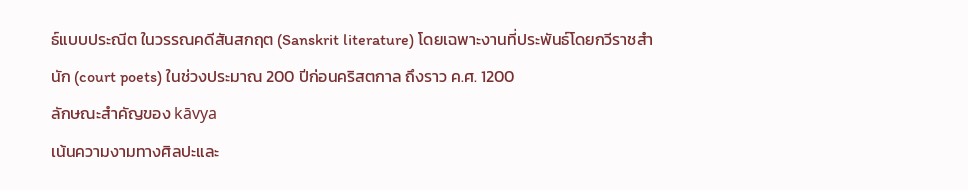ธ์แบบประณีต ในวรรณคดีสันสกฤต (Sanskrit literature) โดยเฉพาะงานที่ประพันธ์โดยกวีราชสำนัก (court poets) ในช่วงประมาณ 200 ปีก่อนคริสตกาล ถึงราว ค.ศ. 1200
ลักษณะสำคัญของ kāvya
เน้นความงามทางศิลปะและ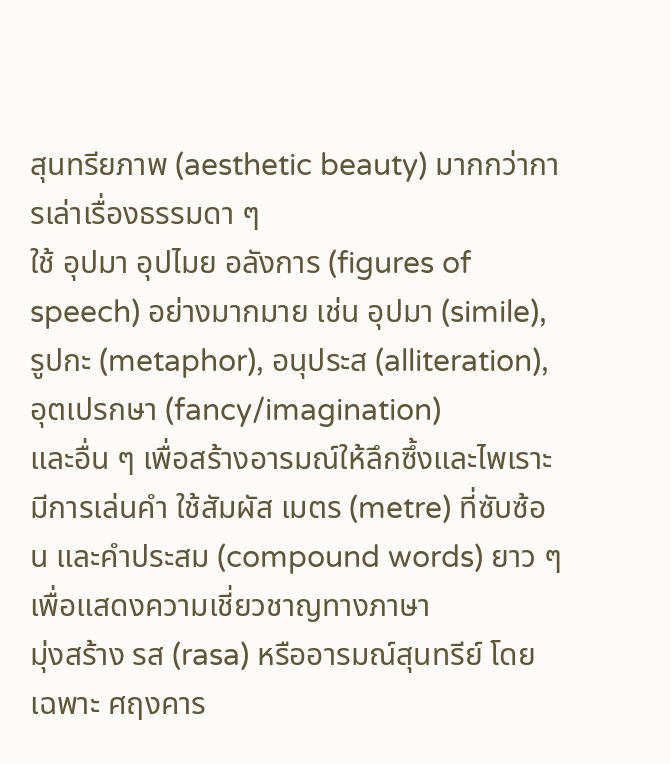สุนทรียภาพ (aesthetic beauty) มากกว่าการเล่าเรื่องธรรมดา ๆ
ใช้ อุปมา อุปไมย อลังการ (figures of speech) อย่างมากมาย เช่น อุปมา (simile), รูปกะ (metaphor), อนุประส (alliteration), อุตเปรกษา (fancy/imagination)
และอื่น ๆ เพื่อสร้างอารมณ์ให้ลึกซึ้งและไพเราะ
มีการเล่นคำ ใช้สัมผัส เมตร (metre) ที่ซับซ้อน และคำประสม (compound words) ยาว ๆ
เพื่อแสดงความเชี่ยวชาญทางภาษา
มุ่งสร้าง รส (rasa) หรืออารมณ์สุนทรีย์ โดยเฉพาะ ศฤงคาร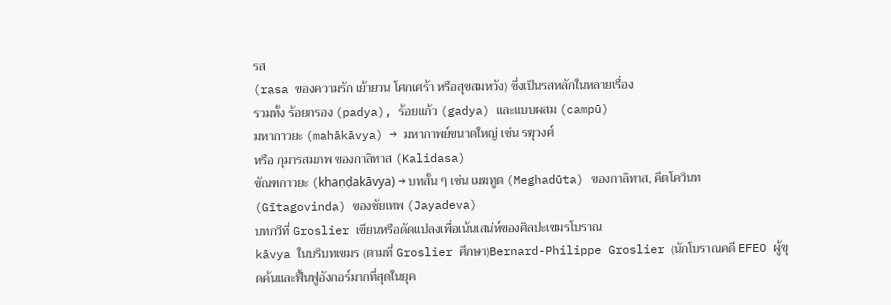รส
(rasa ของความรัก เย้ายวน โศกเศร้า หรือสุขสมหวัง) ซึ่งเป็นรสหลักในหลายเรื่อง
รวมทั้ง ร้อยกรอง (padya), ร้อยแก้ว (gadya) และแบบผสม (campū)
มหากาวยะ (mahākāvya) → มหากาพย์ขนาดใหญ่ เช่น รฆุวงศ์
หรือ กุมารสมภพ ของกาลิทาส (Kalidasa)
ขัณฑกาวยะ (khaṇḍakāvya) → บทสั้น ๆ เช่น เมฆทูต (Meghadūta) ของกาลิทาส, คีตโควินท (Gītagovinda) ของชัยเทพ (Jayadeva)
บทกวีที่ Groslier เขียนหรือดัดแปลงเพื่อเน้นเสน่ห์ของศิลปะเขมรโบราณ
kāvya ในบริบทเขมร (ตามที่ Groslier ศึกษา)Bernard-Philippe Groslier (นักโบราณคดี EFEO ผู้ขุดค้นและฟื้นฟูอังกอร์มากที่สุดในยุค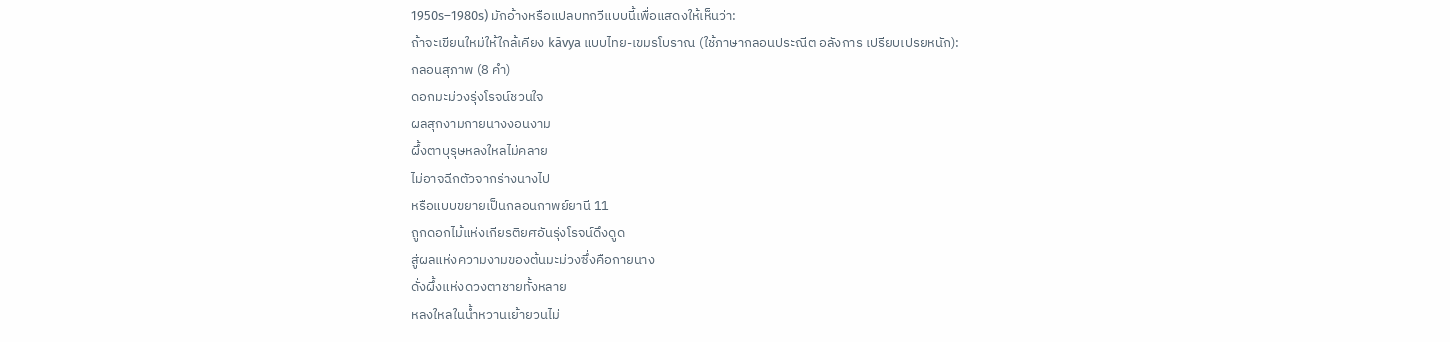1950s–1980s) มักอ้างหรือแปลบทกวีแบบนี้เพื่อแสดงให้เห็นว่า:
ถ้าจะเขียนใหม่ให้ใกล้เคียง kāvya แบบไทย-เขมรโบราณ (ใช้ภาษากลอนประณีต อลังการ เปรียบเปรยหนัก):
กลอนสุภาพ (8 คำ)
ดอกมะม่วงรุ่งโรจน์ชวนใจ
ผลสุกงามกายนางงอนงาม
ผึ้งตาบุรุษหลงใหลไม่คลาย
ไม่อาจฉีกตัวจากร่างนางไป
หรือแบบขยายเป็นกลอนกาพย์ยานี 11
ถูกดอกไม้แห่งเกียรติยศอันรุ่งโรจน์ดึงดูด
สู่ผลแห่งความงามของต้นมะม่วงซึ่งคือกายนาง
ดั่งผึ้งแห่งดวงตาชายทั้งหลาย
หลงใหลในน้ำหวานเย้ายวนไม่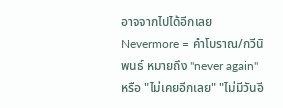อาจจากไปได้อีกเลย
Nevermore = คำโบราณ/กวีนิพนธ์ หมายถึง "never again" หรือ "ไม่เคยอีกเลย" "ไม่มีวันอี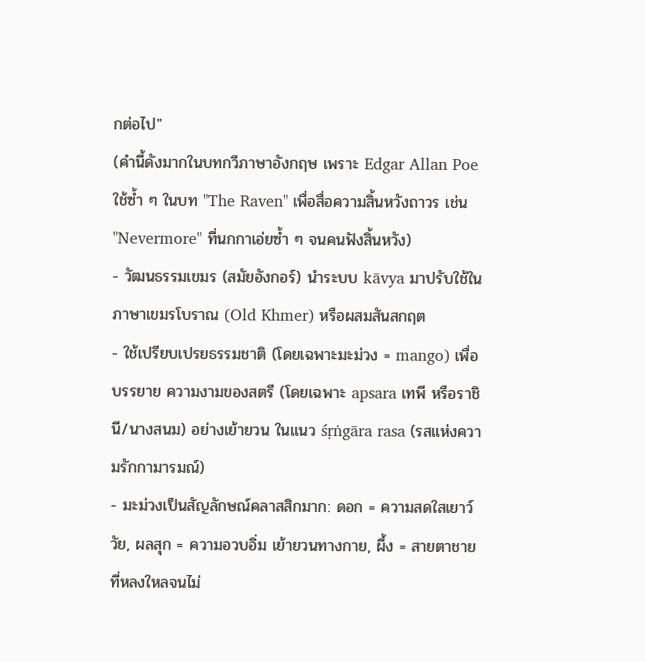กต่อไป"
(คำนี้ดังมากในบทกวีภาษาอังกฤษ เพราะ Edgar Allan Poe ใช้ซ้ำ ๆ ในบท "The Raven" เพื่อสื่อความสิ้นหวังถาวร เช่น "Nevermore" ที่นกกาเอ่ยซ้ำ ๆ จนคนฟังสิ้นหวัง)
- วัฒนธรรมเขมร (สมัยอังกอร์) นำระบบ kāvya มาปรับใช้ในภาษาเขมรโบราณ (Old Khmer) หรือผสมสันสกฤต
- ใช้เปรียบเปรยธรรมชาติ (โดยเฉพาะมะม่วง = mango) เพื่อบรรยาย ความงามของสตรี (โดยเฉพาะ apsara เทพี หรือราชินี/นางสนม) อย่างเย้ายวน ในแนว śṛṅgāra rasa (รสแห่งความรักกามารมณ์)
- มะม่วงเป็นสัญลักษณ์คลาสสิกมาก: ดอก = ความสดใสเยาว์วัย, ผลสุก = ความอวบอิ่ม เย้ายวนทางกาย, ผึ้ง = สายตาชายที่หลงใหลจนไม่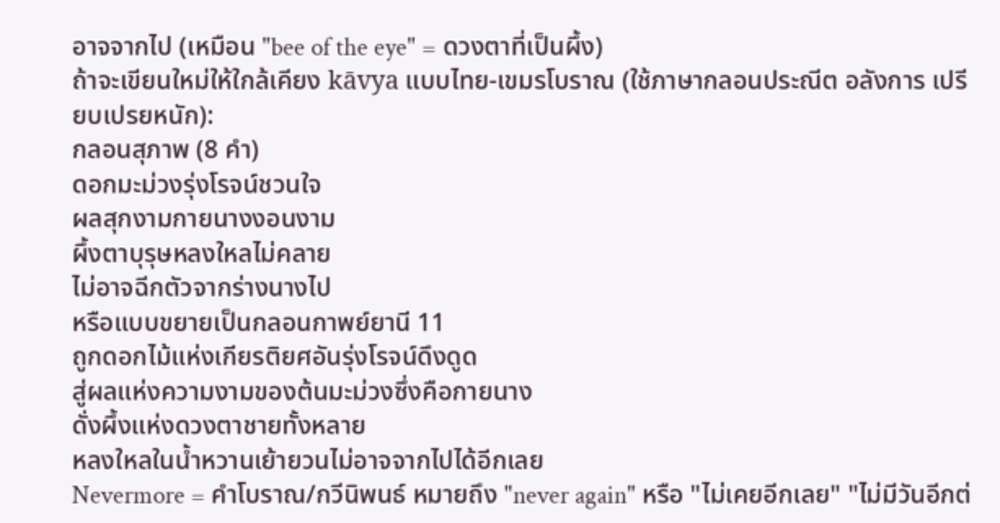อาจจากไป (เหมือน "bee of the eye" = ดวงตาที่เป็นผึ้ง)
ถ้าจะเขียนใหม่ให้ใกล้เคียง kāvya แบบไทย-เขมรโบราณ (ใช้ภาษากลอนประณีต อลังการ เปรียบเปรยหนัก):
กลอนสุภาพ (8 คำ)
ดอกมะม่วงรุ่งโรจน์ชวนใจ
ผลสุกงามกายนางงอนงาม
ผึ้งตาบุรุษหลงใหลไม่คลาย
ไม่อาจฉีกตัวจากร่างนางไป
หรือแบบขยายเป็นกลอนกาพย์ยานี 11
ถูกดอกไม้แห่งเกียรติยศอันรุ่งโรจน์ดึงดูด
สู่ผลแห่งความงามของต้นมะม่วงซึ่งคือกายนาง
ดั่งผึ้งแห่งดวงตาชายทั้งหลาย
หลงใหลในน้ำหวานเย้ายวนไม่อาจจากไปได้อีกเลย
Nevermore = คำโบราณ/กวีนิพนธ์ หมายถึง "never again" หรือ "ไม่เคยอีกเลย" "ไม่มีวันอีกต่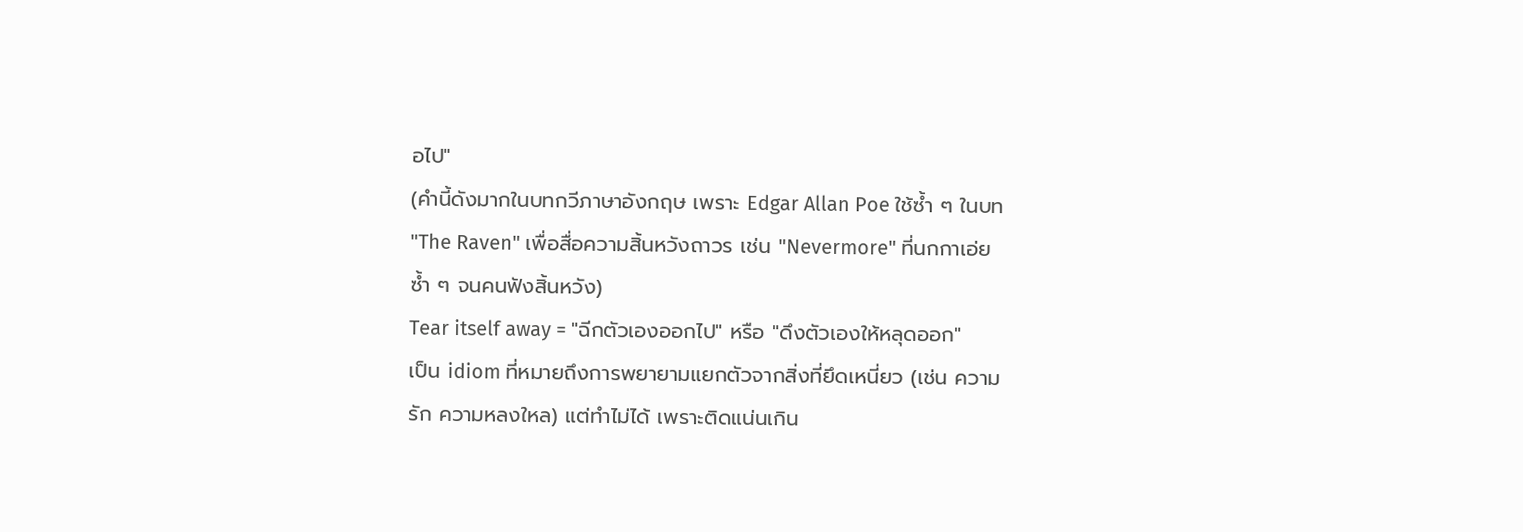อไป"
(คำนี้ดังมากในบทกวีภาษาอังกฤษ เพราะ Edgar Allan Poe ใช้ซ้ำ ๆ ในบท "The Raven" เพื่อสื่อความสิ้นหวังถาวร เช่น "Nevermore" ที่นกกาเอ่ยซ้ำ ๆ จนคนฟังสิ้นหวัง)
Tear itself away = "ฉีกตัวเองออกไป" หรือ "ดึงตัวเองให้หลุดออก"
เป็น idiom ที่หมายถึงการพยายามแยกตัวจากสิ่งที่ยึดเหนี่ยว (เช่น ความรัก ความหลงใหล) แต่ทำไม่ได้ เพราะติดแน่นเกิน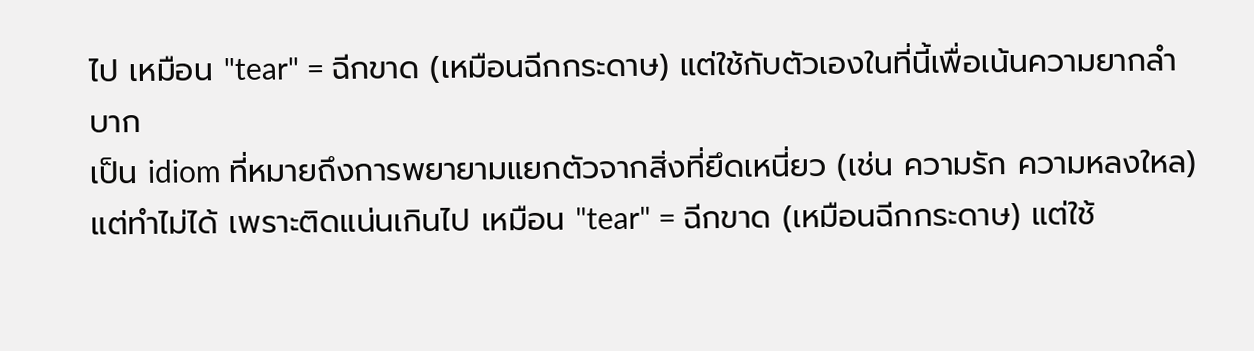ไป เหมือน "tear" = ฉีกขาด (เหมือนฉีกกระดาษ) แต่ใช้กับตัวเองในที่นี้เพื่อเน้นความยากลำบาก
เป็น idiom ที่หมายถึงการพยายามแยกตัวจากสิ่งที่ยึดเหนี่ยว (เช่น ความรัก ความหลงใหล) แต่ทำไม่ได้ เพราะติดแน่นเกินไป เหมือน "tear" = ฉีกขาด (เหมือนฉีกกระดาษ) แต่ใช้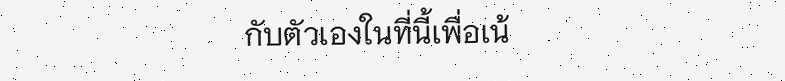กับตัวเองในที่นี้เพื่อเน้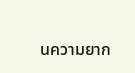นความยาก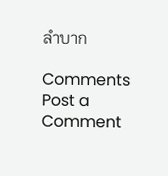ลำบาก

Comments
Post a Comment